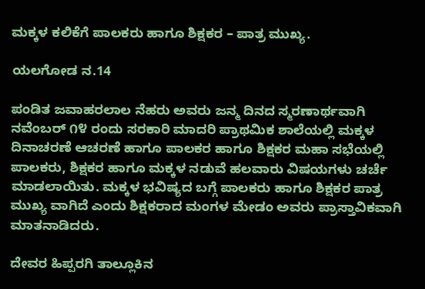ಮಕ್ಕಳ ಕಲಿಕೆಗೆ ಪಾಲಕರು ಹಾಗೂ ಶಿಕ್ಷಕರ – ಪಾತ್ರ ಮುಖ್ಯ.

ಯಲಗೋಡ ನ.14

ಪಂಡಿತ ಜವಾಹರಲಾಲ ನೆಹರು ಅವರು ಜನ್ಮ ದಿನದ ಸ್ಮರಣಾರ್ಥವಾಗಿ ನವೆಂಬರ್ ೧೪ ರಂದು ಸರಕಾರಿ ಮಾದರಿ ಪ್ರಾಥಮಿಕ ಶಾಲೆಯಲ್ಲಿ ಮಕ್ಕಳ ದಿನಾಚರಣೆ ಆಚರಣೆ ಹಾಗೂ ಪಾಲಕರ ಹಾಗೂ ಶಿಕ್ಷಕರ ಮಹಾ ಸಭೆಯಲ್ಲಿ ಪಾಲಕರು, ಶಿಕ್ಷಕರ ಹಾಗೂ ಮಕ್ಕಳ ನಡುವೆ ಹಲವಾರು ವಿಷಯಗಳು ಚರ್ಚೆ ಮಾಡಲಾಯಿತು. ಮಕ್ಕಳ ಭವಿಷ್ಯದ ಬಗ್ಗೆ ಪಾಲಕರು ಹಾಗೂ ಶಿಕ್ಷಕರ ಪಾತ್ರ ಮುಖ್ಯ ವಾಗಿದೆ ಎಂದು ಶಿಕ್ಷಕರಾದ ಮಂಗಳ ಮೇಡಂ ಅವರು ಪ್ರಾಸ್ತಾವಿಕವಾಗಿ ಮಾತನಾಡಿದರು.

ದೇವರ ಹಿಪ್ಪರಗಿ ತಾಲ್ಲೂಕಿನ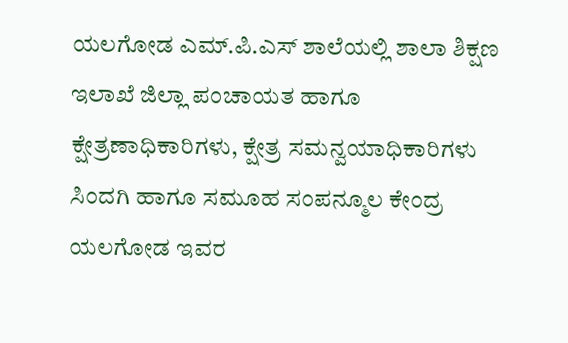ಯಲಗೋಡ ಎಮ್.ಪಿ.ಎಸ್ ಶಾಲೆಯಲ್ಲಿ ಶಾಲಾ ಶಿಕ್ಷಣ ಇಲಾಖೆ ಜಿಲ್ಲಾ ಪಂಚಾಯತ ಹಾಗೂ ಕ್ಷೇತ್ರಣಾಧಿಕಾರಿಗಳು, ಕ್ಷೇತ್ರ ಸಮನ್ವಯಾಧಿಕಾರಿಗಳು ಸಿಂದಗಿ ಹಾಗೂ ಸಮೂಹ ಸಂಪನ್ಮೂಲ ಕೇಂದ್ರ ಯಲಗೋಡ ಇವರ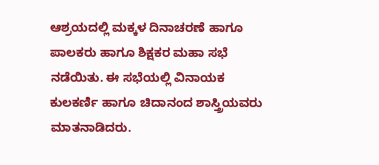ಆಶ್ರಯದಲ್ಲಿ ಮಕ್ಕಳ ದಿನಾಚರಣೆ ಹಾಗೂ ಪಾಲಕರು ಹಾಗೂ ಶಿಕ್ಷಕರ ಮಹಾ ಸಭೆ ನಡೆಯಿತು. ಈ ಸಭೆಯಲ್ಲಿ ವಿನಾಯಕ ಕುಲಕರ್ಣಿ ಹಾಗೂ ಚಿದಾನಂದ ಶಾಸ್ತ್ರಿಯವರು ಮಾತನಾಡಿದರು.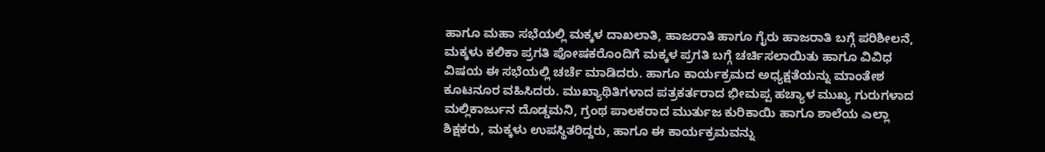ಹಾಗೂ ಮಹಾ ಸಭೆಯಲ್ಲಿ ಮಕ್ಕಳ ದಾಖಲಾತಿ, ಹಾಜರಾತಿ ಹಾಗೂ ಗೈರು ಹಾಜರಾತಿ ಬಗ್ಗೆ ಪರಿಶೀಲನೆ, ಮಕ್ಕಳು ಕಲಿಕಾ ಪ್ರಗತಿ ಪೋಷಕರೊಂದಿಗೆ ಮಕ್ಕಳ ಪ್ರಗತಿ ಬಗ್ಗೆ ಚರ್ಚಿಸಲಾಯಿತು ಹಾಗೂ ವಿವಿಧ ವಿಷಯ ಈ ಸಭೆಯಲ್ಲಿ ಚರ್ಚೆ ಮಾಡಿದರು. ಹಾಗೂ ಕಾರ್ಯಕ್ರಮದ ಅಧ್ಯಕ್ಷತೆಯನ್ನು ಮಾಂತೇಶ ಕೂಟನೂರ ವಹಿಸಿದರು. ಮುಖ್ಯಾಥಿತಿಗಳಾದ ಪತ್ರಕರ್ತರಾದ ಭೀಮಪ್ಪ ಹಚ್ಯಾಳ ಮುಖ್ಯ ಗುರುಗಳಾದ ಮಲ್ಲಿಕಾರ್ಜುನ ದೊಡ್ಡಮನಿ, ಗ್ರಂಥ ಪಾಲಕರಾದ ಮುರ್ತುಜ ಕುರಿಕಾಯಿ ಹಾಗೂ ಶಾಲೆಯ ಎಲ್ಲಾ ಶಿಕ್ಷಕರು, ಮಕ್ಕಳು ಉಪಸ್ಥಿತರಿದ್ದರು, ಹಾಗೂ ಈ ಕಾರ್ಯಕ್ರಮವನ್ನು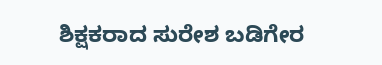ಶಿಕ್ಷಕರಾದ ಸುರೇಶ ಬಡಿಗೇರ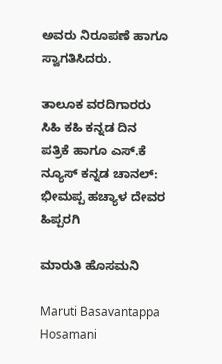ಅವರು ನಿರೂಪಣೆ ಹಾಗೂ ಸ್ವಾಗತಿಸಿದರು.

ತಾಲೂಕ ವರದಿಗಾರರು ಸಿಹಿ ಕಹಿ ಕನ್ನಡ ದಿನ ಪತ್ರಿಕೆ ಹಾಗೂ ಎಸ್.ಕೆ ನ್ಯೂಸ್ ಕನ್ನಡ ಚಾನಲ್: ಭೀಮಪ್ಪ ಹಚ್ಯಾಳ ದೇವರ ಹಿಪ್ಪರಗಿ

ಮಾರುತಿ ಹೊಸಮನಿ

Maruti Basavantappa Hosamani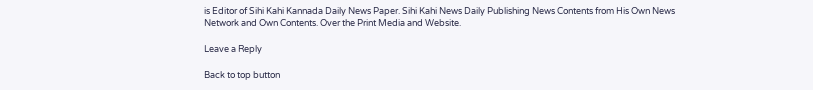is Editor of Sihi Kahi Kannada Daily News Paper. Sihi Kahi News Daily Publishing News Contents from His Own News Network and Own Contents. Over the Print Media and Website.

Leave a Reply

Back to top button